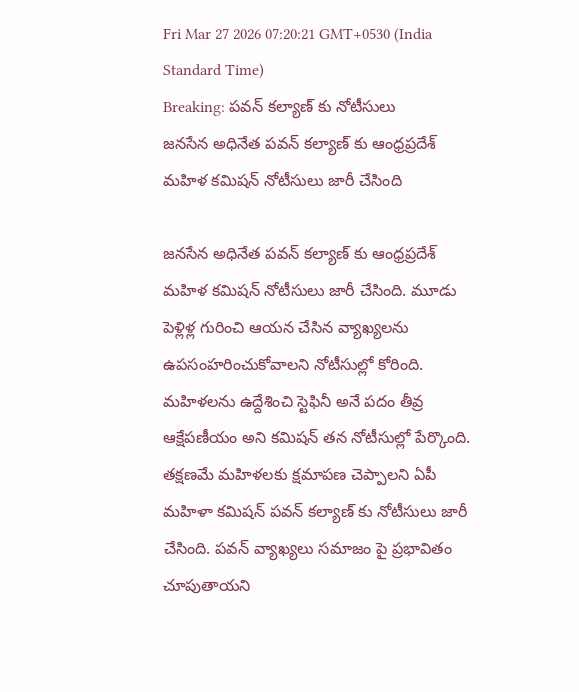Fri Mar 27 2026 07:20:21 GMT+0530 (India Standard Time)
Breaking: పవన్ కల్యాణ్ కు నోటీసులు
జనసేన అధినేత పవన్ కల్యాణ్ కు ఆంధ్రప్రదేశ్ మహిళ కమిషన్ నోటీసులు జారీ చేసింది

జనసేన అధినేత పవన్ కల్యాణ్ కు ఆంధ్రప్రదేశ్ మహిళ కమిషన్ నోటీసులు జారీ చేసింది. మూడు పెళ్లిళ్ల గురించి ఆయన చేసిన వ్యాఖ్యలను ఉపసంహరించుకోవాలని నోటీసుల్లో కోరింది. మహిళలను ఉద్దేశించి స్టెఫినీ అనే పదం తీవ్ర ఆక్షేపణీయం అని కమిషన్ తన నోటీసుల్లో పేర్కొంది. తక్షణమే మహిళలకు క్షమాపణ చెప్పాలని ఏపీ మహిళా కమిషన్ పవన్ కల్యాణ్ కు నోటీసులు జారీ చేసింది. పవన్ వ్యాఖ్యలు సమాజం పై ప్రభావితం చూపుతాయని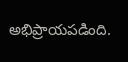అభిప్రాయపడింది.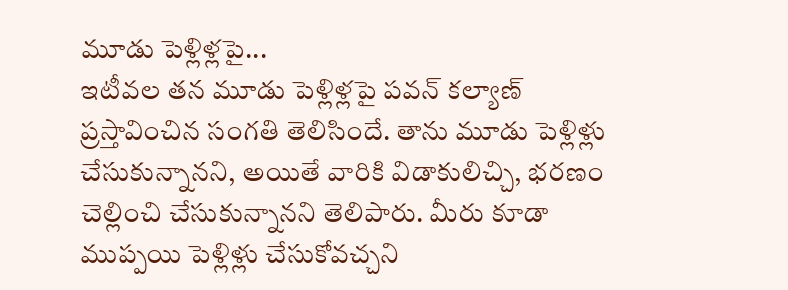మూడు పెళ్లిళ్లపై...
ఇటీవల తన మూడు పెళ్లిళ్లపై పవన్ కల్యాణ్ ప్రస్తావించిన సంగతి తెలిసిందే. తాను మూడు పెళ్లిళ్లు చేసుకున్నానని, అయితే వారికి విడాకులిచ్చి, భరణం చెల్లించి చేసుకున్నానని తెలిపారు. మీరు కూడా ముప్పయి పెళ్లిళ్లు చేసుకోవచ్చని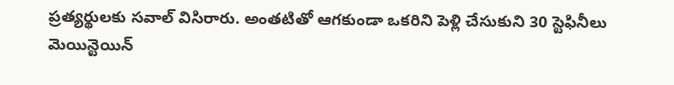ప్రత్యర్థులకు సవాల్ విసిరారు. అంతటితో ఆగకుండా ఒకరిని పెళ్లి చేసుకుని 30 స్టెఫినీలు మెయిన్టెయిన్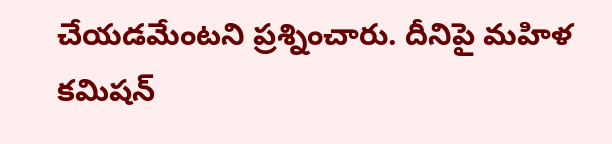చేయడమేంటని ప్రశ్నించారు. దీనిపై మహిళ కమిషన్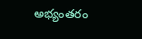అభ్యంతరం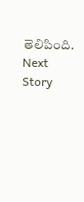తెలిపింది.
Next Story